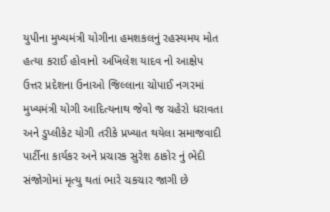યુપીના મુખ્યમંત્રી યોગીના હમશકલનું રહસ્યમય મોત
હત્યા કરાઈ હોવાનો અખિલેશ યાદવ નો આક્ષેપ
ઉત્તર પ્રદેશના ઉનાઓ જિલ્લાના ચોપાઈ નગરમાં મુખ્યમંત્રી યોગી આદિત્યનાથ જેવો જ ચહેરો ધરાવતા અને ડુપ્લીકેટ યોગી તરીકે પ્રખ્યાત થયેલા સમાજવાદી પાર્ટીના કાર્યકર અને પ્રચારક સુરેશ ઠાકોર નું ભેદી સંજોગોમાં મૃત્યુ થતાં ભારે ચકચાર જાગી છે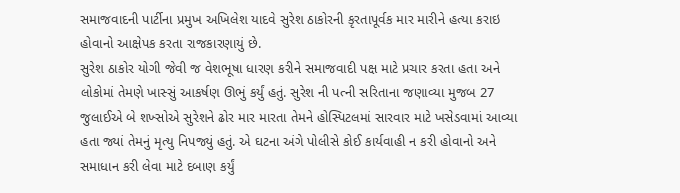સમાજવાદની પાર્ટીના પ્રમુખ અખિલેશ યાદવે સુરેશ ઠાકોરની કૃરતાપૂર્વક માર મારીને હત્યા કરાઇ હોવાનો આક્ષેપક કરતા રાજકારણાયું છે.
સુરેશ ઠાકોર યોગી જેવી જ વેશભૂષા ધારણ કરીને સમાજવાદી પક્ષ માટે પ્રચાર કરતા હતા અને લોકોમાં તેમણે ખાસ્સું આકર્ષણ ઊભું કર્યું હતું. સુરેશ ની પત્ની સરિતાના જણાવ્યા મુજબ 27 જુલાઈએ બે શખ્સોએ સુરેશને ઢોર માર મારતા તેમને હોસ્પિટલમાં સારવાર માટે ખસેડવામાં આવ્યા હતા જ્યાં તેમનું મૃત્યુ નિપજ્યું હતું. એ ઘટના અંગે પોલીસે કોઈ કાર્યવાહી ન કરી હોવાનો અને સમાધાન કરી લેવા માટે દબાણ કર્યું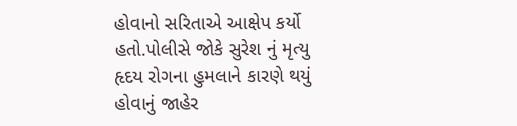હોવાનો સરિતાએ આક્ષેપ કર્યો હતો.પોલીસે જોકે સુરેશ નું મૃત્યુ હૃદય રોગના હુમલાને કારણે થયું હોવાનું જાહેર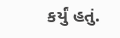કર્યું હતું.